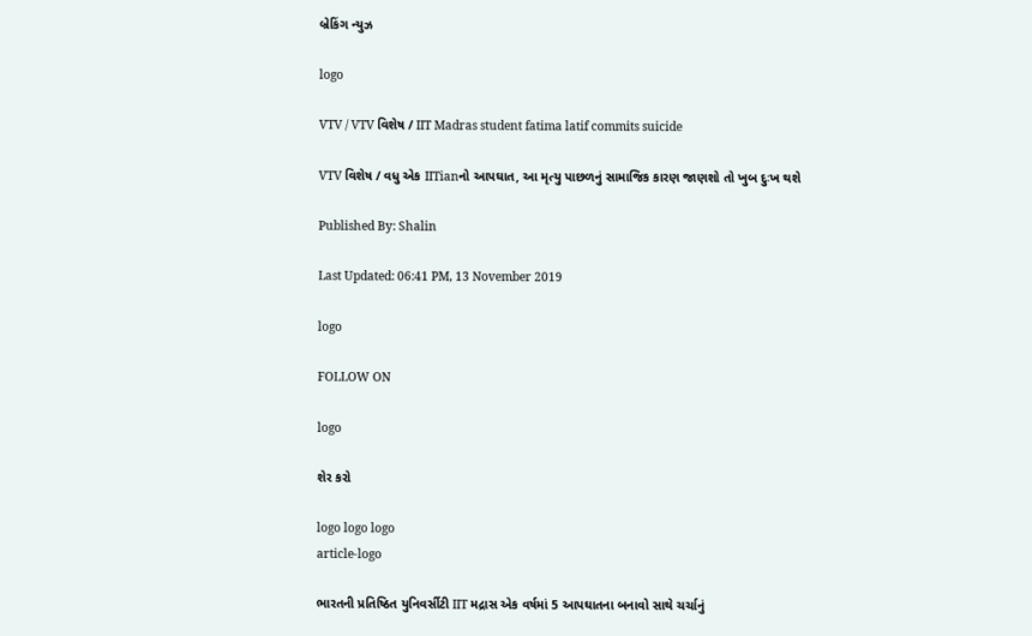બ્રેકિંગ ન્યુઝ

logo

VTV / VTV વિશેષ / IIT Madras student fatima latif commits suicide

VTV વિશેષ / વધુ એક IITianનો આપઘાત, આ મૃત્યુ પાછળનું સામાજિક કારણ જાણશો તો ખુબ દુઃખ થશે

Published By: Shalin

Last Updated: 06:41 PM, 13 November 2019

logo

FOLLOW ON

logo

શેર કરો

logo logo logo
article-logo

ભારતની પ્રતિષ્ઠિત યુનિવર્સીટી IIT મદ્રાસ એક વર્ષમાં 5 આપઘાતના બનાવો સાથે ચર્ચાનું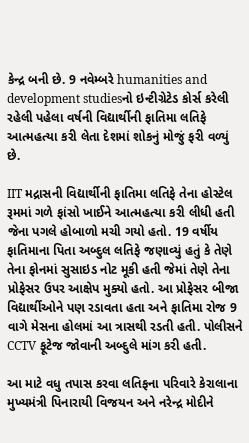કેન્દ્ર બની છે. 9 નવેમ્બરે humanities and development studiesનો ઇન્ટીગ્રેટેડ કોર્સ કરેલી રહેલી પહેલા વર્ષની વિદ્યાર્થીની ફાતિમા લતિફે આત્મહત્યા કરી લેતા દેશમાં શોકનું મોજું ફરી વળ્યું છે.

IIT મદ્રાસની વિદ્યાર્થીની ફાતિમા લતિફે તેના હોસ્ટેલ રૂમમાં ગળે ફાંસો ખાઈને આત્મહત્યા કરી લીધી હતી જેના પગલે હોબાળો મચી ગયો હતો. 19 વર્ષીય ફાતિમાના પિતા અબ્દુલ લતિફે જણાવ્યું હતું કે તેણે તેના ફોનમાં સુસાઇડ નોટ મૂકી હતી જેમાં તેણે તેના પ્રોફેસર ઉપર આક્ષેપ મુક્યો હતો. આ પ્રોફેસર બીજા વિદ્યાર્થીઓને પણ રડાવતા હતા અને ફાતિમા રોજ 9 વાગે મેસના હોલમાં આ ત્રાસથી રડતી હતી. પોલીસને CCTV ફૂટેજ જોવાની અબ્દુલે માંગ કરી હતી.

આ માટે વધુ તપાસ કરવા લતિફના પરિવારે કેરાલાના મુખ્યમંત્રી પિનારાયી વિજયન અને નરેન્દ્ર મોદીને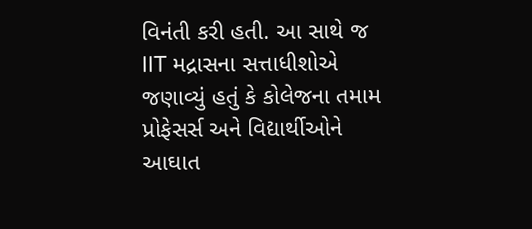વિનંતી કરી હતી. આ સાથે જ IIT મદ્રાસના સત્તાધીશોએ જણાવ્યું હતું કે કોલેજના તમામ પ્રોફેસર્સ અને વિદ્યાર્થીઓને આઘાત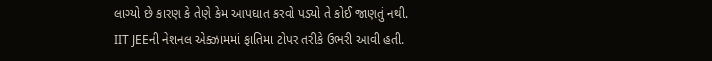લાગ્યો છે કારણ કે તેણે કેમ આપઘાત કરવો પડ્યો તે કોઈ જાણતું નથી. IIT JEEની નેશનલ એક્ઝામમાં ફાતિમા ટોપર તરીકે ઉભરી આવી હતી.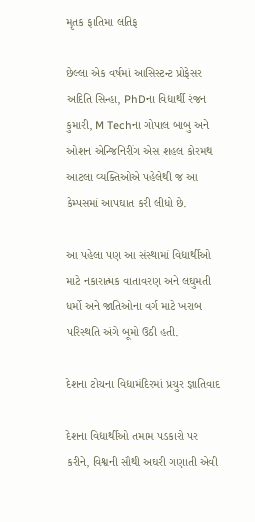મૃતક ફાતિમા લતિફ

છેલ્લા એક વર્ષમાં આસિસ્ટન્ટ પ્રોફેસર અદિતિ સિન્હા, PhDના વિદ્યાર્થી રંજન કુમારી, M Techના ગોપાલ બાબુ અને ઓશન એન્જિનિરીંગ એસ શહલ કોરમથ આટલા વ્યક્તિઓએ પહેલેથી જ આ કેમ્પસમાં આપઘાત કરી લીધો છે.

આ પહેલા પણ આ સંસ્થામાં વિદ્યાર્થીઓ માટે નકારાત્મક વાતાવરણ અને લઘુમતી ધર્મો અને જાતિઓના વર્ગ માટે ખરાબ પરિસ્થતિ અંગે બૂમો ઉઠી હતી.

દેશના ટોચના વિદ્યામંદિરમાં પ્રચુર જ્ઞાતિવાદ

દેશના વિદ્યાર્થીઓ તમામ પડકારો પર કરીને, વિશ્વની સૌથી અઘરી ગણાતી એવી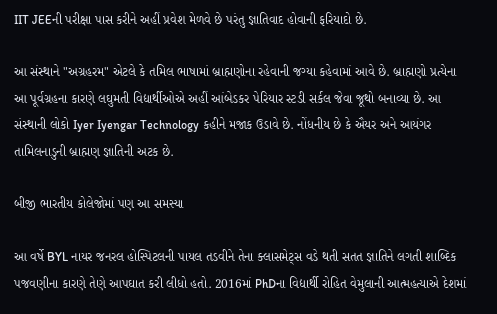IIT JEEની પરીક્ષા પાસ કરીને અહીં પ્રવેશ મેળવે છે પરંતુ જ્ઞાતિવાદ હોવાની ફરિયાદો છે.

આ સંસ્થાને "અગ્રહરમ" એટલે કે તમિલ ભાષામાં બ્રાહ્મણોના રહેવાની જગ્યા કહેવામાં આવે છે. બ્રાહ્મણો પ્રત્યેના આ પૂર્વગ્રહના કારણે લઘુમતી વિદ્યાર્થીઓએ અહીં આંબેડકર પેરિયાર સ્ટડી સર્કલ જેવા જૂથો બનાવ્યા છે. આ સંસ્થાની લોકો Iyer Iyengar Technology કહીને મજાક ઉડાવે છે. નોંધનીય છે કે ઐયર અને આયંગર તામિલનાડુની બ્રાહ્મણ જ્ઞાતિની અટક છે.

બીજી ભારતીય કોલેજોમાં પણ આ સમસ્યા

આ વર્ષે BYL નાયર જનરલ હોસ્પિટલની પાયલ તડવીને તેના ક્લાસમેટ્સ વડે થતી સતત જ્ઞાતિને લગતી શાબ્દિક પજવણીના કારણે તેણે આપઘાત કરી લીધો હતો. 2016માં PhDના વિદ્યાર્થી રોહિત વેમુલાની આત્મહત્યાએ દેશમાં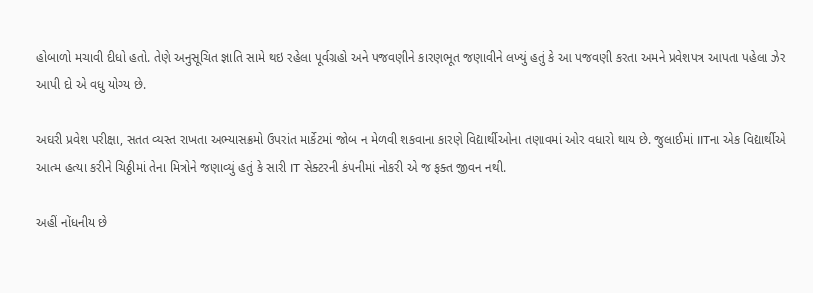હોબાળો મચાવી દીધો હતો. તેણે અનુસૂચિત જ્ઞાતિ સામે થઇ રહેલા પૂર્વગ્રહો અને પજવણીને કારણભૂત જણાવીને લખ્યું હતું કે આ પજવણી કરતા અમને પ્રવેશપત્ર આપતા પહેલા ઝેર આપી દો એ વધુ યોગ્ય છે.

અઘરી પ્રવેશ પરીક્ષા, સતત વ્યસ્ત રાખતા અભ્યાસક્રમો ઉપરાંત માર્કેટમાં જોબ ન મેળવી શકવાના કારણે વિદ્યાર્થીઓના તણાવમાં ઓર વધારો થાય છે. જુલાઈમાં IITના એક વિદ્યાર્થીએ આત્મ હત્યા કરીને ચિઠ્ઠીમાં તેના મિત્રોને જણાવ્યું હતું કે સારી IT સેક્ટરની કંપનીમાં નોકરી એ જ ફક્ત જીવન નથી.

અહીં નોંધનીય છે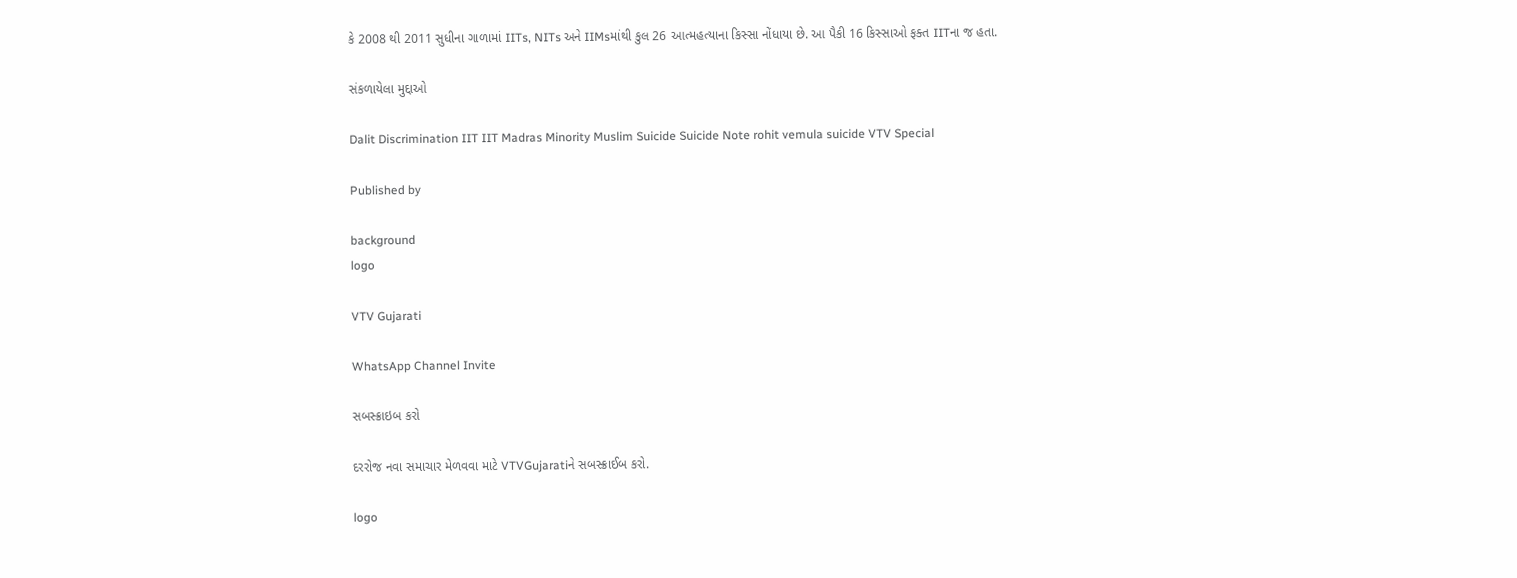કે 2008 થી 2011 સુધીના ગાળામાં IITs, NITs અને IIMsમાંથી કુલ 26 આત્મહત્યાના કિસ્સા નોંધાયા છે. આ પૈકી 16 કિસ્સાઓ ફક્ત IITના જ હતા.

સંકળાયેલા મુદ્દાઓ

Dalit Discrimination IIT IIT Madras Minority Muslim Suicide Suicide Note rohit vemula suicide VTV Special

Published by

background
logo

VTV Gujarati

WhatsApp Channel Invite

સબસ્ક્રાઇબ કરો

દરરોજ નવા સમાચાર મેળવવા માટે VTVGujaratiને સબસ્ક્રાઈબ કરો.

logo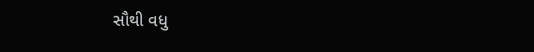સૌથી વધુ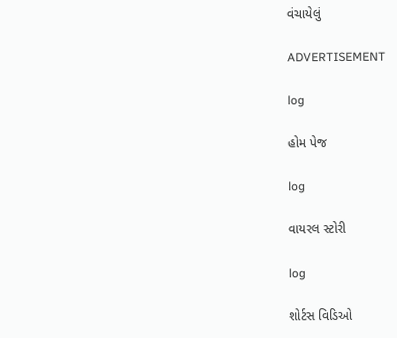વંચાયેલું

ADVERTISEMENT

log

હોમ પેજ

log

વાયરલ સ્ટોરી

log

શોર્ટસ વિડિઓ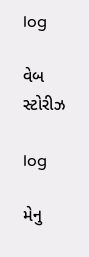log

વેબ સ્ટોરીઝ

log

મેનુ